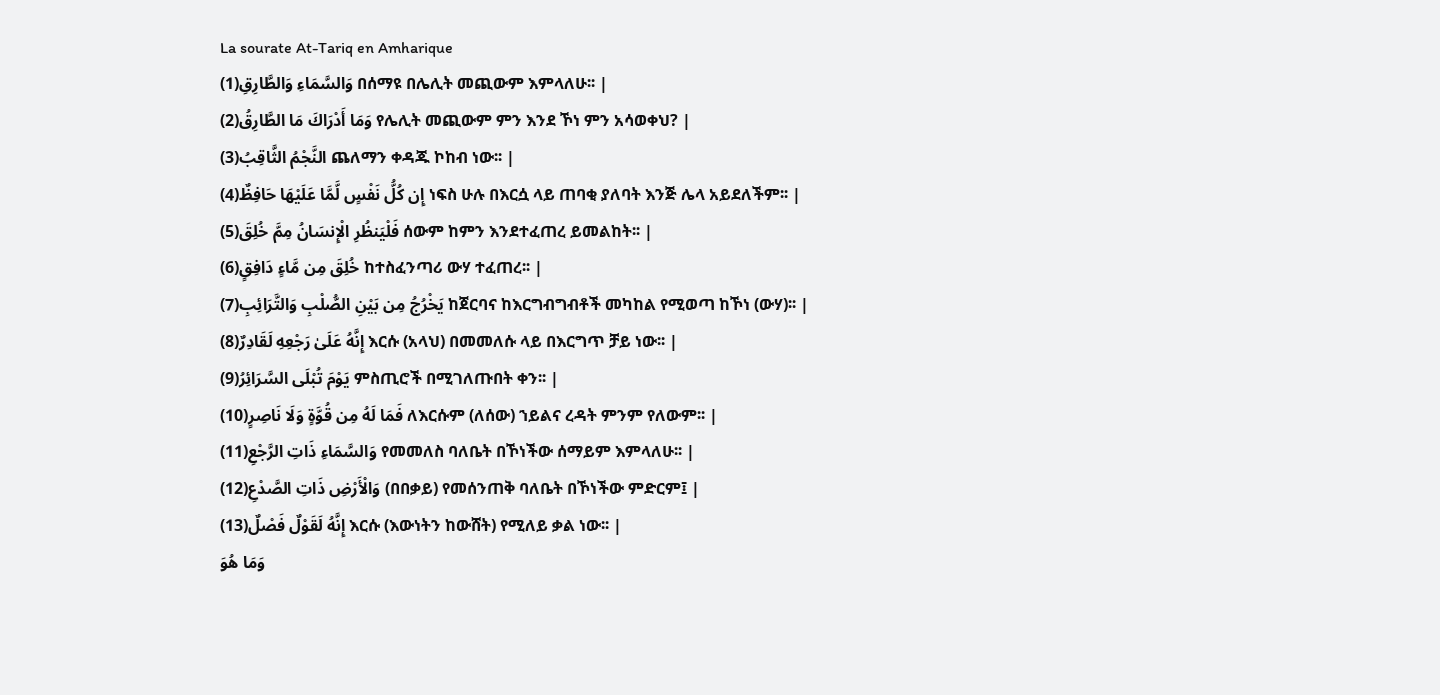La sourate At-Tariq en Amharique
وَالسَّمَاءِ وَالطَّارِقِ(1) በሰማዩ በሌሊት መጪውም እምላለሁ፡፡ |
وَمَا أَدْرَاكَ مَا الطَّارِقُ(2) የሌሊት መጪውም ምን እንደ ኾነ ምን አሳወቀህ? |
النَّجْمُ الثَّاقِبُ(3) ጨለማን ቀዳጁ ኮከብ ነው፡፡ |
إِن كُلُّ نَفْسٍ لَّمَّا عَلَيْهَا حَافِظٌ(4) ነፍስ ሁሉ በእርሷ ላይ ጠባቂ ያለባት እንጅ ሌላ አይደለችም፡፡ |
فَلْيَنظُرِ الْإِنسَانُ مِمَّ خُلِقَ(5) ሰውም ከምን እንደተፈጠረ ይመልከት፡፡ |
خُلِقَ مِن مَّاءٍ دَافِقٍ(6) ከተስፈንጣሪ ውሃ ተፈጠረ፡፡ |
يَخْرُجُ مِن بَيْنِ الصُّلْبِ وَالتَّرَائِبِ(7) ከጀርባና ከእርግብግብቶች መካከል የሚወጣ ከኾነ (ውሃ)፡፡ |
إِنَّهُ عَلَىٰ رَجْعِهِ لَقَادِرٌ(8) እርሱ (አላህ) በመመለሱ ላይ በእርግጥ ቻይ ነው፡፡ |
يَوْمَ تُبْلَى السَّرَائِرُ(9) ምስጢሮች በሚገለጡበት ቀን፡፡ |
فَمَا لَهُ مِن قُوَّةٍ وَلَا نَاصِرٍ(10) ለእርሱም (ለሰው) ኀይልና ረዳት ምንም የለውም፡፡ |
وَالسَّمَاءِ ذَاتِ الرَّجْعِ(11) የመመለስ ባለቤት በኾነችው ሰማይም እምላለሁ፡፡ |
وَالْأَرْضِ ذَاتِ الصَّدْعِ(12) (በበቃይ) የመሰንጠቅ ባለቤት በኾነችው ምድርም፤ |
إِنَّهُ لَقَوْلٌ فَصْلٌ(13) እርሱ (እውነትን ከውሸት) የሚለይ ቃል ነው፡፡ |
وَمَا هُوَ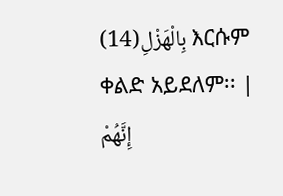بِالْهَزْلِ(14) እርሱም ቀልድ አይደለም፡፡ |
إِنَّهُمْ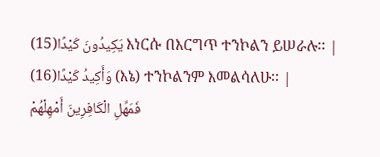يَكِيدُونَ كَيْدًا(15) እነርሱ በእርግጥ ተንኮልን ይሠራሉ፡፡ |
وَأَكِيدُ كَيْدًا(16) (እኔ) ተንኮልንም እመልሳለሁ፡፡ |
فَمَهِّلِ الْكَافِرِينَ أَمْهِلْهُمْ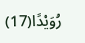رُوَيْدًا(17)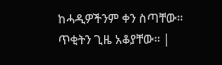ከሓዲዎችንም ቀን ስጣቸው፡፡ ጥቂትን ጊዜ አቆያቸው፡፡ |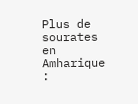Plus de sourates en Amharique :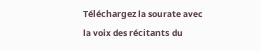Téléchargez la sourate avec la voix des récitants du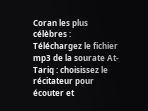Coran les plus célèbres :
Téléchargez le fichier mp3 de la sourate At-Tariq : choisissez le récitateur pour écouter et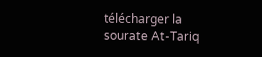télécharger la sourate At-Tariq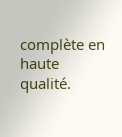complète en haute qualité.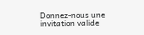Donnez-nous une invitation valide